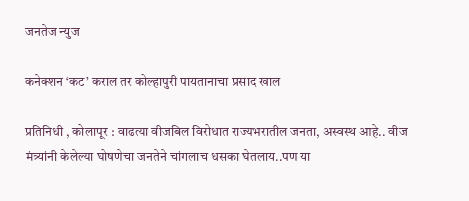जनतेज न्युज

कनेक्शन ‘कट’ कराल तर कोल्हापुरी पायतानाचा प्रसाद खाल

प्रतिनिधी , कोलापूर : वाढत्या वीजबिल विरोधात राज्यभरातील जनता, अस्वस्थ आहे.. वीज मंत्र्यांनी केलेल्या घोषणेचा जनतेने चांगलाच धसका घेतलाय..पण या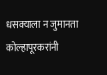धसक्याला न जुमानता कोल्हापूरकरांनी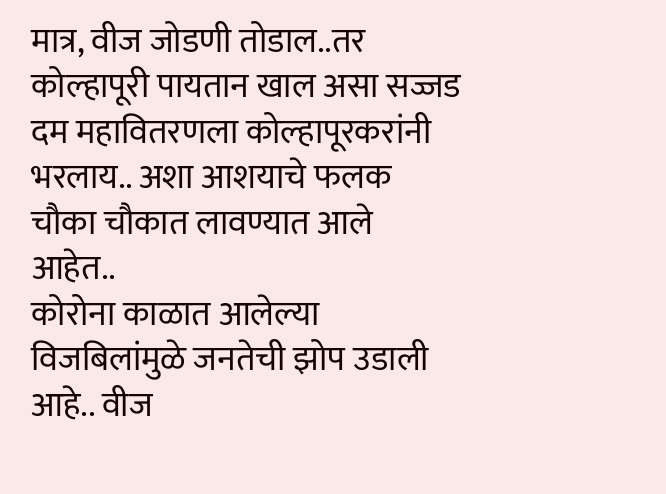मात्र, वीज जोडणी तोडाल..तर कोल्हापूरी पायतान खाल असा सज्जड दम महावितरणला कोल्हापूरकरांनी भरलाय.. अशा आशयाचे फलक चौका चौकात लावण्यात आले आहेत..
कोरोना काळात आलेल्या विजबिलांमुळे जनतेची झोप उडाली आहे.. वीज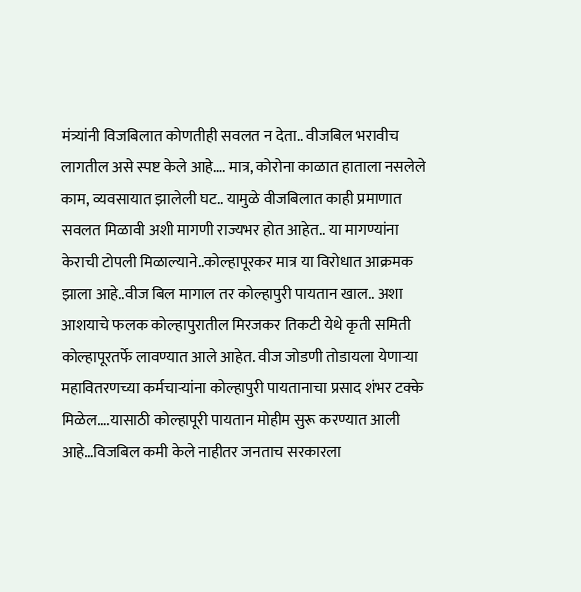मंत्र्यांनी विजबिलात कोणतीही सवलत न देता.. वीजबिल भरावीच लागतील असे स्पष्ट केले आहे…. मात्र, कोरोना काळात हाताला नसलेले काम, व्यवसायात झालेली घट.. यामुळे वीजबिलात काही प्रमाणात सवलत मिळावी अशी मागणी राज्यभर होत आहेत.. या मागण्यांना केराची टोपली मिळाल्याने..कोल्हापूरकर मात्र या विरोधात आक्रमक झाला आहे..वीज बिल मागाल तर कोल्हापुरी पायतान खाल.. अशा आशयाचे फलक कोल्हापुरातील मिरजकर तिकटी येथे कृती समिती कोल्हापूरतर्फे लावण्यात आले आहेत. वीज जोडणी तोडायला येणाऱ्या महावितरणच्या कर्मचाऱ्यांना कोल्हापुरी पायतानाचा प्रसाद शंभर टक्के मिळेल….यासाठी कोल्हापूरी पायतान मोहीम सुरू करण्यात आली आहे…विजबिल कमी केले नाहीतर जनताच सरकारला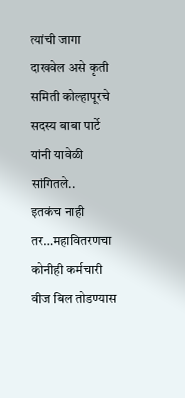त्यांची जागा दाखवेल असे कृती समिती कोल्हापूरचे सदस्य बाबा पार्टे यांनी यावेळी सांगितले..
इतकंच नाही तर…महावितरणचा कोनीही कर्मचारी वीज बिल तोडण्यास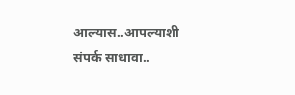आल्यास..आपल्याशी संपर्क साधावा..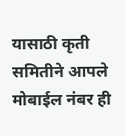यासाठी कृती समितीने आपले मोबाईल नंबर ही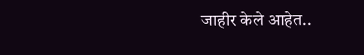जाहीर केले आहेत..